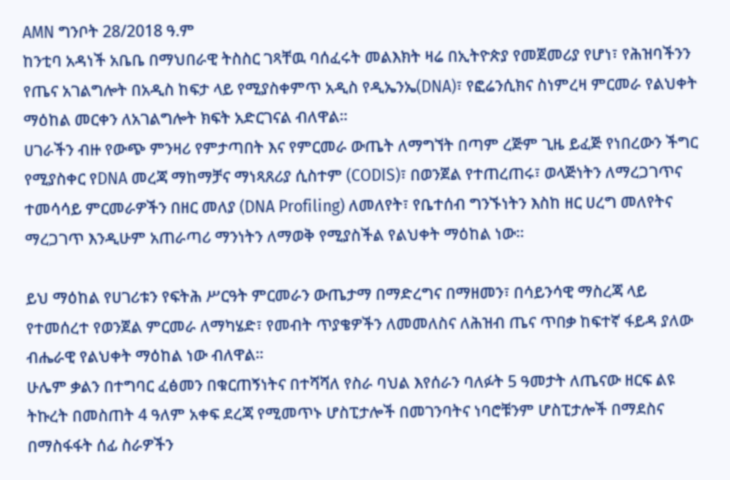AMN ግንቦት 28/2018 ዓ.ም
ከንቲባ አዳነች አቤቤ በማህበራዊ ትስስር ገጻቸዉ ባሰፈሩት መልእክት ዛሬ በኢትዮጵያ የመጀመሪያ የሆነ፣ የሕዝባችንን የጤና አገልግሎት በአዲስ ከፍታ ላይ የሚያስቀምጥ አዲስ የዲኤንኤ(DNA)፣ የፎሬንሲክና ስነምረዛ ምርመራ የልህቀት ማዕከል መርቀን ለአገልግሎት ክፍት አድርገናል ብለዋል፡፡
ሀገራችን ብዙ የውጭ ምንዛሪ የምታጣበት እና የምርመራ ውጤት ለማግኘት በጣም ረጅም ጊዜ ይፈጅ የነበረውን ችግር የሚያስቀር የDNA መረጃ ማከማቻና ማነጻጸሪያ ሲስተም (CODIS)፣ በወንጀል የተጠረጠሩ፣ ወላጅነትን ለማረጋገጥና ተመሳሳይ ምርመራዎችን በዘር መለያ (DNA Profiling) ለመለየት፣ የቤተሰብ ግንኙነትን እስከ ዘር ሀረግ መለየትና ማረጋገጥ እንዲሁም አጠራጣሪ ማንነትን ለማወቅ የሚያስችል የልህቀት ማዕከል ነው።

ይህ ማዕከል የሀገሪቱን የፍትሕ ሥርዓት ምርመራን ውጤታማ በማድረግና በማዘመን፣ በሳይንሳዊ ማስረጃ ላይ የተመሰረተ የወንጀል ምርመራ ለማካሄድ፣ የመብት ጥያቄዎችን ለመመለስና ለሕዝብ ጤና ጥበቃ ከፍተኛ ፋይዳ ያለው ብሔራዊ የልህቀት ማዕከል ነው ብለዋል፡፡
ሁሌም ቃልን በተግባር ፈፅመን በቁርጠኝነትና በተሻሻለ የስራ ባህል እየሰራን ባለፉት 5 ዓመታት ለጤናው ዘርፍ ልዩ ትኩረት በመስጠት 4 ዓለም አቀፍ ደረጃ የሚመጥኑ ሆስፒታሎች በመገንባትና ነባሮቹንም ሆስፒታሎች በማደስና በማስፋፋት ሰፊ ስራዎችን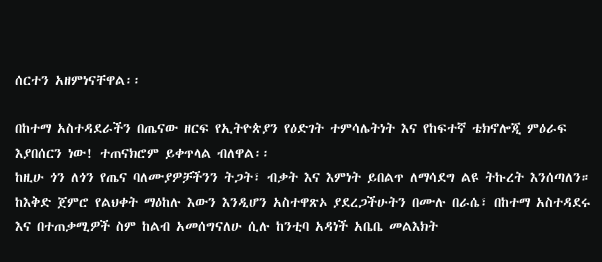ሰርተን አዘምነናቸዋል፡፡

በከተማ አስተዳደራችን በጤናው ዘርፍ የኢትዮጵያን የዕድገት ተምሳሌትነት እና የከፍተኛ ቴክኖሎጂ ምዕራፍ እያበሰርን ነው! ተጠናክሮም ይቀጥላል ብለዋል፡፡
ከዚሁ ጎን ለጎን የጤና ባለሙያዎቻችንን ትጋት፣ ብቃት እና እምነት ይበልጥ ለማሳደግ ልዩ ትኩረት እንሰጣለን።
ከእቅድ ጀምሮ የልህቀት ማዕከሉ እውን እንዲሆን አስተዋጽኦ ያደረጋችሁትን በሙሉ በራሴ፣ በከተማ አስተዳደሩ እና በተጠቃሚዎች ስም ከልብ አመሰግናለሁ ሲሉ ከንቲባ አዳነች አቤቤ መልእክት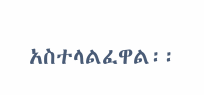አስተላልፈዋል፡፡